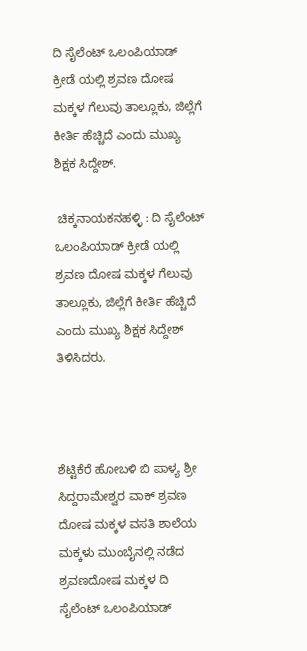ದಿ ಸೈಲೆಂಟ್ ಒಲಂಪಿಯಾಡ್ ಕ್ರೀಡೆ ಯಲ್ಲಿ ಶ್ರವಣ ದೋಷ ಮಕ್ಕಳ ಗೆಲುವು ತಾಲ್ಲೂಕು, ಜಿಲ್ಲೆಗೆ ಕೀರ್ತಿ ಹೆಚ್ಚಿದೆ ಎಂದು ಮುಖ್ಯ ಶಿಕ್ಷಕ ಸಿದ್ದೇಶ್.

 ಚಿಕ್ಕನಾಯಕನಹಳ್ಳಿ : ದಿ ಸೈಲೆಂಟ್ ಒಲಂಪಿಯಾಡ್ ಕ್ರೀಡೆ ಯಲ್ಲಿ ಶ್ರವಣ ದೋಷ ಮಕ್ಕಳ ಗೆಲುವು ತಾಲ್ಲೂಕು, ಜಿಲ್ಲೆಗೆ ಕೀರ್ತಿ ಹೆಚ್ಚಿದೆ ಎಂದು ಮುಖ್ಯ ಶಿಕ್ಷಕ ಸಿದ್ದೇಶ್ ತಿಳಿಸಿದರು.



ಶೆಟ್ಟಿಕೆರೆ ಹೋಬಳಿ ಬಿ ಪಾಳ್ಯ ಶ್ರೀ ಸಿದ್ದರಾಮೇಶ್ವರ ವಾಕ್ ಶ್ರವಣ ದೋಷ ಮಕ್ಕಳ ವಸತಿ ಶಾಲೆಯ ಮಕ್ಕಳು ಮುಂಬೈನಲ್ಲಿ ನಡೆದ ಶ್ರವಣದೋಷ ಮಕ್ಕಳ ದಿ ಸೈಲೆಂಟ್ ಒಲಂಪಿಯಾಡ್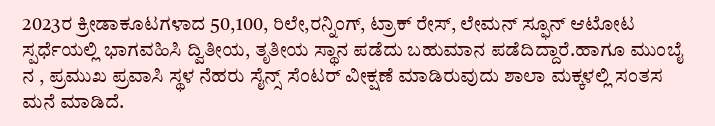2023ರ ಕ್ರೀಡಾಕೂಟಗಳಾದ 50,100, ರಿಲೇ,ರನ್ನಿಂಗ್, ಟ್ರಾಕ್ ರೇಸ್, ಲೇಮನ್ ಸ್ಫೂನ್ ಆಟೋಟ ಸ್ಪರ್ಧೆಯಲ್ಲಿ ಭಾಗವಹಿಸಿ ದ್ವಿತೀಯ, ತೃತೀಯ ಸ್ಥಾನ ಪಡೆದು ಬಹುಮಾನ ಪಡೆದಿದ್ದಾರೆ.ಹಾಗೂ ಮುಂಬೈ ನ , ಪ್ರಮುಖ ಪ್ರವಾಸಿ ಸ್ಥಳ ನೆಹರು ಸೈನ್ಸ್ ಸೆಂಟರ್ ವೀಕ್ಷಣೆ ಮಾಡಿರುವುದು ಶಾಲಾ ಮಕ್ಕಳಲ್ಲಿ ಸಂತಸ ಮನೆ ಮಾಡಿದೆ.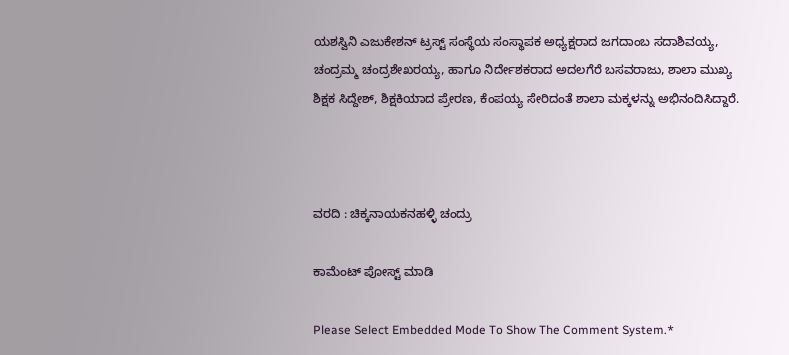ಯಶಸ್ವಿನಿ ಎಜುಕೇಶನ್ ಟ್ರಸ್ಟ್ ಸಂಸ್ಥೆಯ ಸಂಸ್ಥಾಪಕ ಅಧ್ಯಕ್ಷರಾದ ಜಗದಾಂಬ ಸದಾಶಿವಯ್ಯ, ಚಂದ್ರಮ್ಮ ಚಂದ್ರಶೇಖರಯ್ಯ, ಹಾಗೂ ನಿರ್ದೇಶಕರಾದ ಅದಲಗೆರೆ ಬಸವರಾಜು, ಶಾಲಾ ಮುಖ್ಯ ಶಿಕ್ಷಕ ಸಿದ್ದೇಶ್, ಶಿಕ್ಷಕಿಯಾದ ಪ್ರೇರಣ, ಕೆಂಪಯ್ಯ ಸೇರಿದಂತೆ ಶಾಲಾ ಮಕ್ಕಳನ್ನು ಅಭಿನಂದಿಸಿದ್ದಾರೆ.



ವರದಿ : ಚಿಕ್ಕನಾಯಕನಹಳ್ಳಿ ಚಂದ್ರು

ಕಾಮೆಂಟ್‌‌ ಪೋಸ್ಟ್‌ ಮಾಡಿ

Please Select Embedded Mode To Show The Comment System.*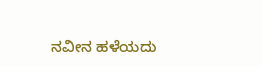ನವೀನ ಹಳೆಯದು